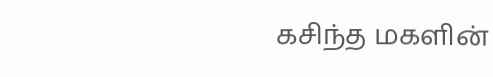கசிந்த மகளின்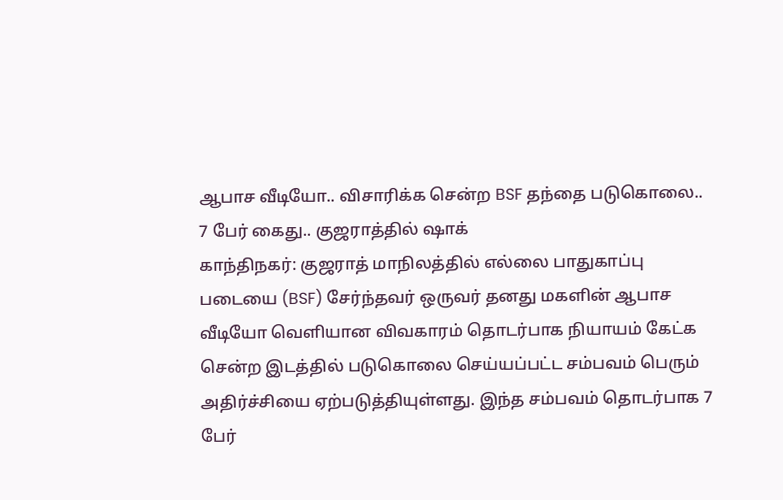ஆபாச வீடியோ.. விசாரிக்க சென்ற BSF தந்தை படுகொலை.. 7 பேர் கைது.. குஜராத்தில் ஷாக்
காந்திநகர்: குஜராத் மாநிலத்தில் எல்லை பாதுகாப்பு படையை (BSF) சேர்ந்தவர் ஒருவர் தனது மகளின் ஆபாச வீடியோ வெளியான விவகாரம் தொடர்பாக நியாயம் கேட்க சென்ற இடத்தில் படுகொலை செய்யப்பட்ட சம்பவம் பெரும் அதிர்ச்சியை ஏற்படுத்தியுள்ளது. இந்த சம்பவம் தொடர்பாக 7 பேர்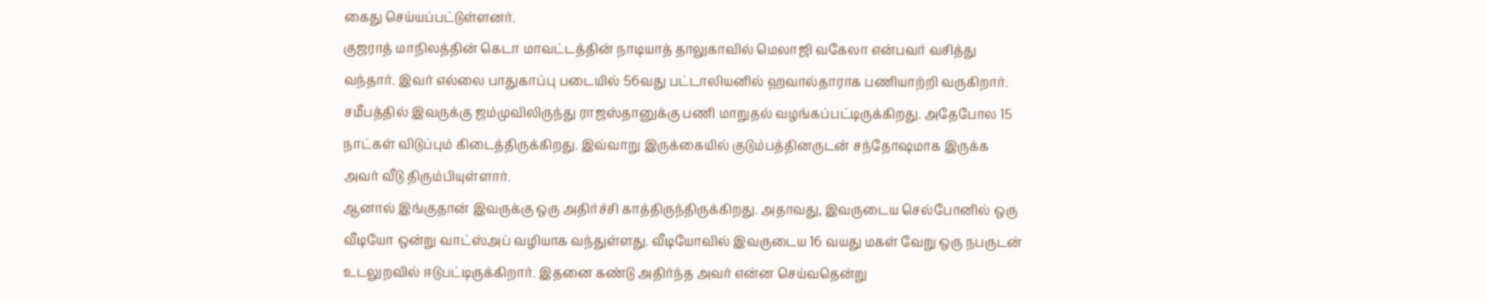கைது செய்யப்பட்டுள்ளனர்.
குஜராத் மாநிலத்தின் கெடா மாவட்டத்தின் நாடியாத் தாலுகாவில் மெலாஜி வகேலா என்பவர் வசித்து வந்தார். இவர் எல்லை பாதுகாப்பு படையில் 56வது பட்டாலியனில் ஹவால்தாராக பணியாற்றி வருகிறார். சமீபத்தில் இவருக்கு ஜம்முவிலிருந்து ராஜஸ்தானுக்கு பணி மாறுதல் வழங்கப்பட்டிருக்கிறது. அதேபோல 15 நாட்கள் விடுப்பும் கிடைத்திருக்கிறது. இவ்வாறு இருக்கையில் குடும்பத்தினருடன் சந்தோஷமாக இருக்க அவர் வீடு திரும்பியுள்ளார்.
ஆனால் இங்குதான் இவருக்கு ஒரு அதிர்ச்சி காத்திருந்திருக்கிறது. அதாவது, இவருடைய செல்போனில் ஒரு வீடியோ ஒன்று வாட்ஸ்அப் வழியாக வந்துள்ளது. வீடியோவில் இவருடைய 16 வயது மகள் வேறு ஒரு நபருடன் உடலுறவில் ஈடுபட்டிருக்கிறார். இதனை கண்டு அதிர்ந்த அவர் என்ன செய்வதென்று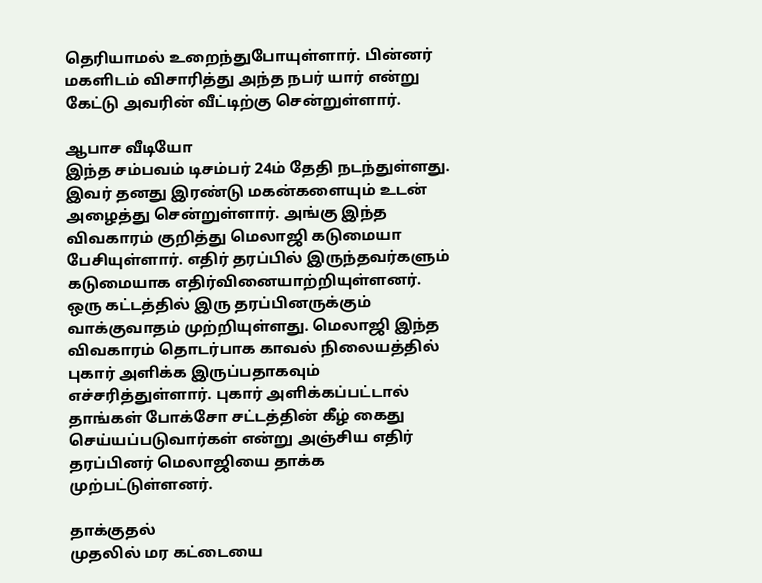தெரியாமல் உறைந்துபோயுள்ளார். பின்னர் மகளிடம் விசாரித்து அந்த நபர் யார் என்று கேட்டு அவரின் வீட்டிற்கு சென்றுள்ளார்.

ஆபாச வீடியோ
இந்த சம்பவம் டிசம்பர் 24ம் தேதி நடந்துள்ளது. இவர் தனது இரண்டு மகன்களையும் உடன் அழைத்து சென்றுள்ளார். அங்கு இந்த விவகாரம் குறித்து மெலாஜி கடுமையா பேசியுள்ளார். எதிர் தரப்பில் இருந்தவர்களும் கடுமையாக எதிர்வினையாற்றியுள்ளனர். ஒரு கட்டத்தில் இரு தரப்பினருக்கும் வாக்குவாதம் முற்றியுள்ளது. மெலாஜி இந்த விவகாரம் தொடர்பாக காவல் நிலையத்தில் புகார் அளிக்க இருப்பதாகவும் எச்சரித்துள்ளார். புகார் அளிக்கப்பட்டால் தாங்கள் போக்சோ சட்டத்தின் கீழ் கைது செய்யப்படுவார்கள் என்று அஞ்சிய எதிர் தரப்பினர் மெலாஜியை தாக்க முற்பட்டுள்ளனர்.

தாக்குதல்
முதலில் மர கட்டையை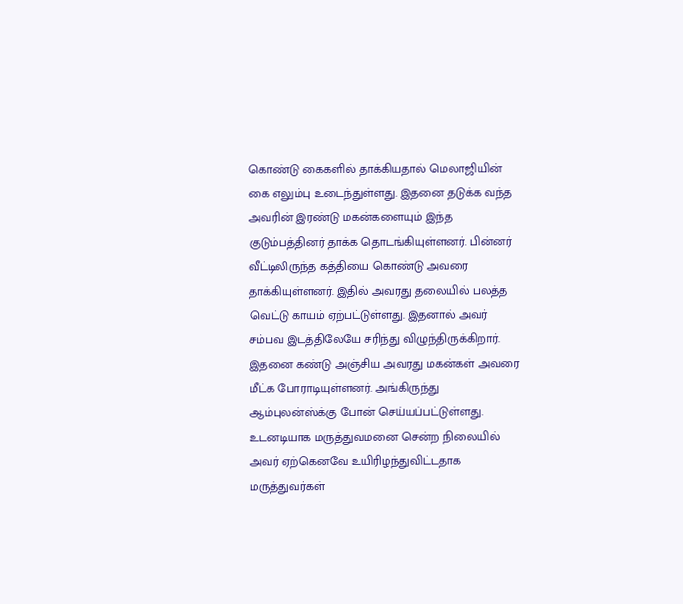கொண்டு கைகளில் தாக்கியதால் மெலாஜியின் கை எலும்பு உடைந்துள்ளது. இதனை தடுக்க வந்த அவரின் இரண்டு மகன்களையும் இந்த குடும்பத்தினர் தாக்க தொடங்கியுள்ளனர். பின்னர் வீட்டிலிருந்த கத்தியை கொண்டு அவரை தாக்கியுள்ளனர். இதில் அவரது தலையில் பலத்த வெட்டு காயம் ஏற்பட்டுள்ளது. இதனால் அவர் சம்பவ இடத்திலேயே சரிந்து விழுந்திருக்கிறார். இதனை கண்டு அஞ்சிய அவரது மகன்கள் அவரை மீட்க போராடியுள்ளனர். அங்கிருந்து ஆம்புலன்ஸ்க்கு போன் செய்யப்பட்டுள்ளது. உடனடியாக மருத்துவமனை சென்ற நிலையில் அவர் ஏற்கெனவே உயிரிழந்துவிட்டதாக மருத்துவர்கள்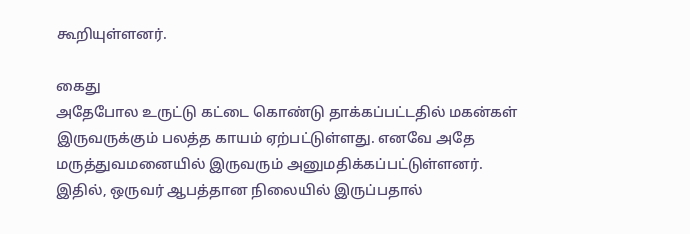கூறியுள்ளனர்.

கைது
அதேபோல உருட்டு கட்டை கொண்டு தாக்கப்பட்டதில் மகன்கள் இருவருக்கும் பலத்த காயம் ஏற்பட்டுள்ளது. எனவே அதே மருத்துவமனையில் இருவரும் அனுமதிக்கப்பட்டுள்ளனர். இதில், ஒருவர் ஆபத்தான நிலையில் இருப்பதால்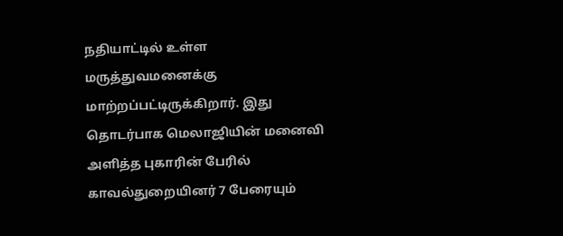நதியாட்டில் உள்ள மருத்துவமனைக்கு மாற்றப்பட்டிருக்கிறார். இது தொடர்பாக மெலாஜியின் மனைவி அளித்த புகாரின் பேரில் காவல்துறையினர் 7 பேரையும்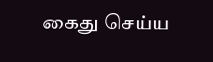கைது செய்ய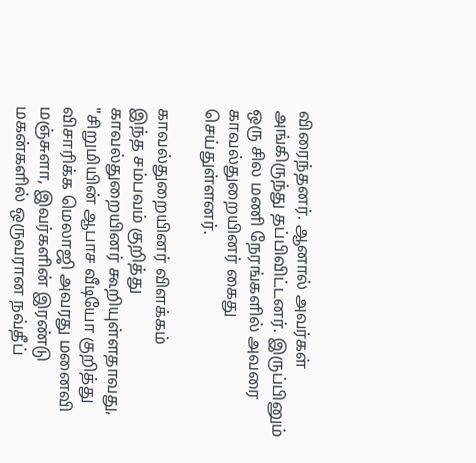விரைந்தனர். ஆனால் அவர்கள் அங்கிருந்து தப்பிவிட்டனர். இருப்பினும் ஒரு சில மணி நேரங்களில் அவரை காவல்துறையினர் கைது செய்துள்ளனர்.

காவல்துறையினர் விளக்கம்
இந்த சம்பவம் குறித்து காவல்துறையினர் கூறியுள்ளதாவது, "சிறுமியின் ஆபாச வீடியோ குறித்து விசாரிக்க மெலாஜி அவரது மனைவி மஞ்சுளா, இவர்களின் இரண்டு மகன்களில் ஒருவரான நவ்தீப்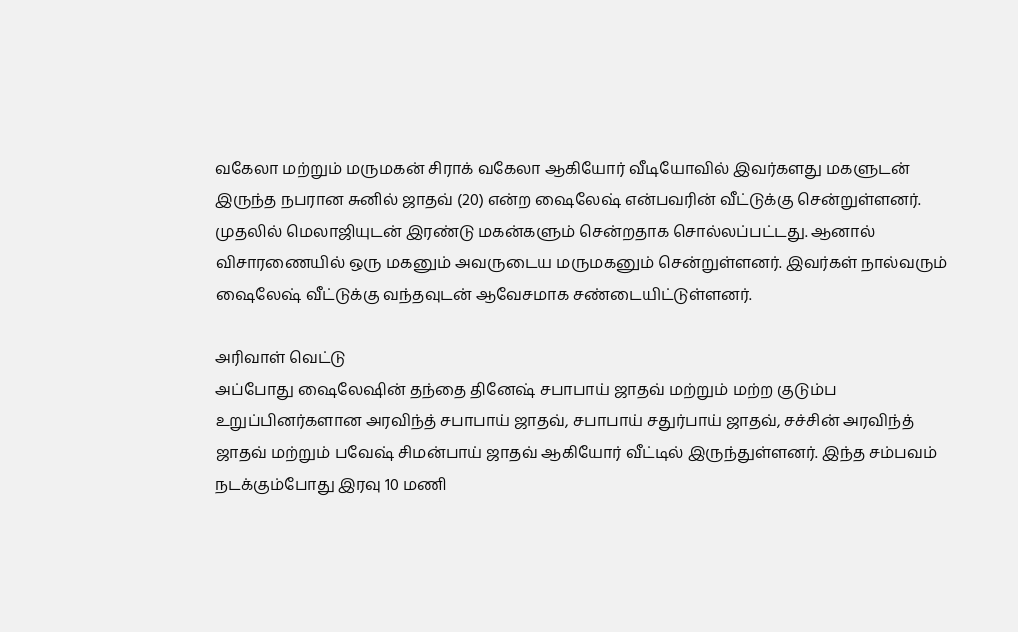வகேலா மற்றும் மருமகன் சிராக் வகேலா ஆகியோர் வீடியோவில் இவர்களது மகளுடன் இருந்த நபரான சுனில் ஜாதவ் (20) என்ற ஷைலேஷ் என்பவரின் வீட்டுக்கு சென்றுள்ளனர். முதலில் மெலாஜியுடன் இரண்டு மகன்களும் சென்றதாக சொல்லப்பட்டது. ஆனால் விசாரணையில் ஒரு மகனும் அவருடைய மருமகனும் சென்றுள்ளனர். இவர்கள் நால்வரும் ஷைலேஷ் வீட்டுக்கு வந்தவுடன் ஆவேசமாக சண்டையிட்டுள்ளனர்.

அரிவாள் வெட்டு
அப்போது ஷைலேஷின் தந்தை தினேஷ் சபாபாய் ஜாதவ் மற்றும் மற்ற குடும்ப உறுப்பினர்களான அரவிந்த் சபாபாய் ஜாதவ், சபாபாய் சதுர்பாய் ஜாதவ், சச்சின் அரவிந்த் ஜாதவ் மற்றும் பவேஷ் சிமன்பாய் ஜாதவ் ஆகியோர் வீட்டில் இருந்துள்ளனர். இந்த சம்பவம் நடக்கும்போது இரவு 10 மணி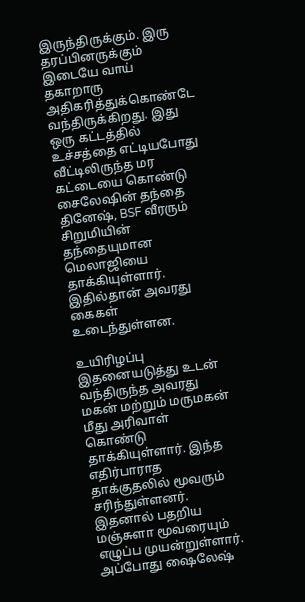இருந்திருக்கும். இரு தரப்பினருக்கும் இடையே வாய் தகாறாரு அதிகரித்துக்கொண்டே வந்திருக்கிறது. இது ஒரு கட்டத்தில் உச்சத்தை எட்டியபோது வீட்டிலிருந்த மர கட்டையை கொண்டு சைலேஷின் தந்தை தினேஷ், BSF வீரரும் சிறுமியின் தந்தையுமான மெலாஜியை தாக்கியுள்ளார். இதில்தான் அவரது கைகள் உடைந்துள்ளன.

உயிரிழப்பு
இதனையடுத்து உடன் வந்திருந்த அவரது மகன் மற்றும் மருமகன் மீது அரிவாள் கொண்டு தாக்கியுள்ளார். இந்த எதிர்பாராத தாக்குதலில் மூவரும் சரிந்துள்ளனர். இதனால் பதறிய மஞ்சுளா மூவரையும் எழுப்ப முயன்றுள்ளார். அப்போது ஷைலேஷ்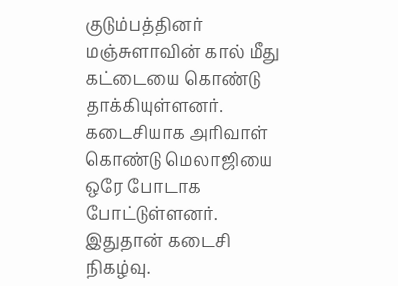குடும்பத்தினர் மஞ்சுளாவின் கால் மீது கட்டையை கொண்டு தாக்கியுள்ளனர். கடைசியாக அரிவாள் கொண்டு மெலாஜியை ஒரே போடாக போட்டுள்ளனர். இதுதான் கடைசி நிகழ்வு.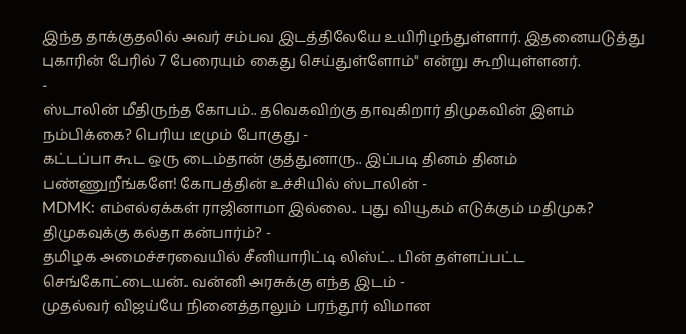இந்த தாக்குதலில் அவர் சம்பவ இடத்திலேயே உயிரிழந்துள்ளார். இதனையடுத்து புகாரின் பேரில் 7 பேரையும் கைது செய்துள்ளோம்" என்று கூறியுள்ளனர்.
-
ஸ்டாலின் மீதிருந்த கோபம்.. தவெகவிற்கு தாவுகிறார் திமுகவின் இளம் நம்பிக்கை? பெரிய டீமும் போகுது -
கட்டப்பா கூட ஒரு டைம்தான் குத்துனாரு.. இப்படி தினம் தினம் பண்ணுறீங்களே! கோபத்தின் உச்சியில் ஸ்டாலின் -
MDMK: எம்எல்ஏக்கள் ராஜினாமா இல்லை.. புது வியூகம் எடுக்கும் மதிமுக? திமுகவுக்கு கல்தா கன்பார்ம்? -
தமிழக அமைச்சரவையில் சீனியாரிட்டி லிஸ்ட்.. பின் தள்ளப்பட்ட செங்கோட்டையன்.. வன்னி அரசுக்கு எந்த இடம் -
முதல்வர் விஜய்யே நினைத்தாலும் பரந்தூர் விமான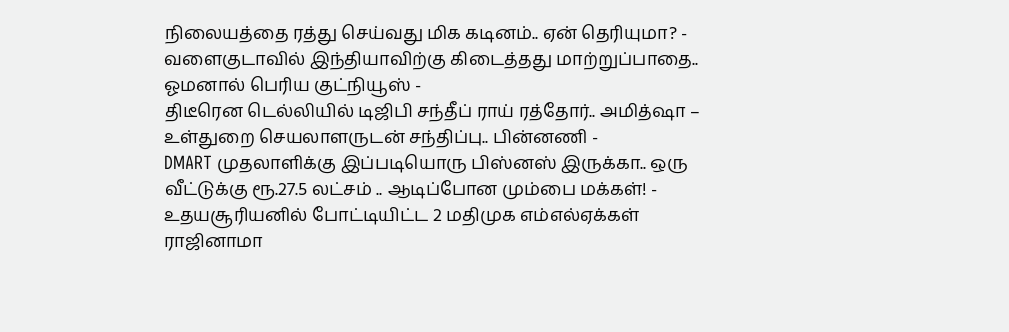நிலையத்தை ரத்து செய்வது மிக கடினம்.. ஏன் தெரியுமா? -
வளைகுடாவில் இந்தியாவிற்கு கிடைத்தது மாற்றுப்பாதை.. ஓமனால் பெரிய குட்நியூஸ் -
திடீரென டெல்லியில் டிஜிபி சந்தீப் ராய் ரத்தோர்.. அமித்ஷா – உள்துறை செயலாளருடன் சந்திப்பு.. பின்னணி -
DMART முதலாளிக்கு இப்படியொரு பிஸ்னஸ் இருக்கா.. ஒரு வீட்டுக்கு ரூ.27.5 லட்சம் .. ஆடிப்போன மும்பை மக்கள்! -
உதயசூரியனில் போட்டியிட்ட 2 மதிமுக எம்எல்ஏக்கள் ராஜினாமா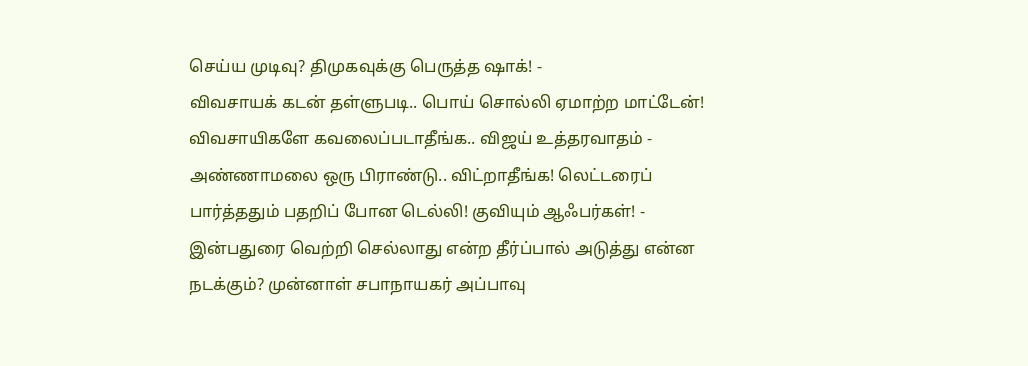செய்ய முடிவு? திமுகவுக்கு பெருத்த ஷாக்! -
விவசாயக் கடன் தள்ளுபடி.. பொய் சொல்லி ஏமாற்ற மாட்டேன்! விவசாயிகளே கவலைப்படாதீங்க.. விஜய் உத்தரவாதம் -
அண்ணாமலை ஒரு பிராண்டு.. விட்றாதீங்க! லெட்டரைப் பார்த்ததும் பதறிப் போன டெல்லி! குவியும் ஆஃபர்கள்! -
இன்பதுரை வெற்றி செல்லாது என்ற தீர்ப்பால் அடுத்து என்ன நடக்கும்? முன்னாள் சபாநாயகர் அப்பாவு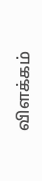விளக்கம்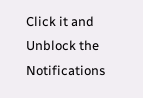Click it and Unblock the Notifications